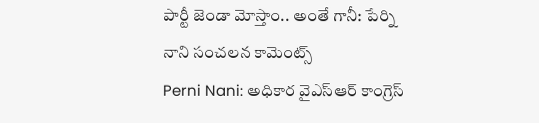పార్టీ జెండా మోస్తాం.. అంతే గానీ: పేర్ని నాని సంచలన కామెంట్స్
Perni Nani: అధికార వైఎస్ఆర్ కాంగ్రెస్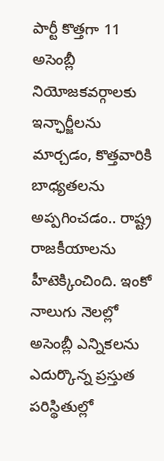పార్టీ కొత్తగా 11 అసెంబ్లీ నియోజకవర్గాలకు ఇన్ఛార్జీలను మార్చడం, కొత్తవారికి బాధ్యతలను అప్పగించడం.. రాష్ట్ర రాజకీయాలను హీటెక్కించింది. ఇంకో నాలుగు నెలల్లో అసెంబ్లీ ఎన్నికలను ఎదుర్కొన్న ప్రస్తుత పరిస్థితుల్లో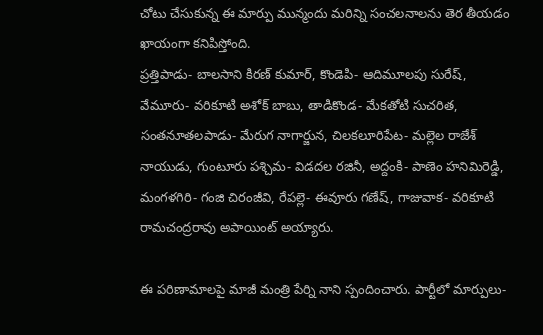చోటు చేసుకున్న ఈ మార్పు మున్మందు మరిన్ని సంచలనాలను తెర తీయడం ఖాయంగా కనిపిస్తోంది.
ప్రత్తిపాడు- బాలసాని కిరణ్ కుమార్, కొండెపి- ఆదిమూలపు సురేష్, వేమూరు- వరికూటి అశోక్ బాబు, తాడికొండ- మేకతోటి సుచరిత, సంతనూతలపాడు- మేరుగ నాగార్జున, చిలకలూరిపేట- మల్లెల రాజేశ్ నాయుడు, గుంటూరు పశ్చిమ- విడదల రజినీ, అద్దంకి- పాణెం హనిమిరెడ్డి, మంగళగిరి- గంజి చిరంజీవి, రేపల్లె- ఈవూరు గణేష్, గాజువాక- వరికూటి రామచంద్రరావు అపాయింట్ అయ్యారు.

ఈ పరిణామాలపై మాజీ మంత్రి పేర్ని నాని స్పందించారు. పార్టీలో మార్పులు-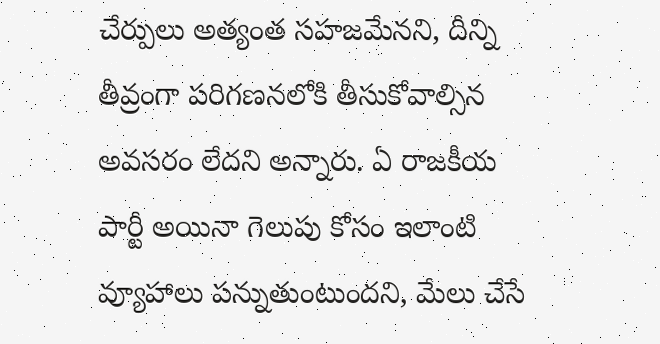చేర్పులు అత్యంత సహజమేనని, దీన్ని తీవ్రంగా పరిగణనలోకి తీసుకోవాల్సిన అవసరం లేదని అన్నారు. ఏ రాజకీయ పార్టీ అయినా గెలుపు కోసం ఇలాంటి వ్యూహాలు పన్నుతుంటుందని, మేలు చేసే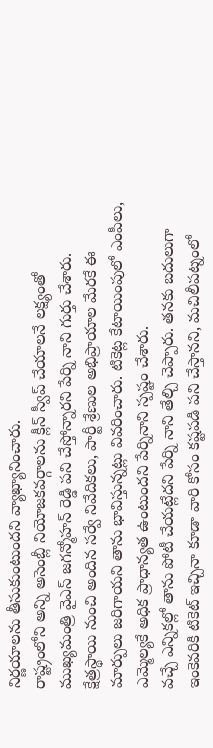నిర్ణయాలను తీసుకుంటుందని వ్యాఖ్యానించారు.
రాష్ట్రంలోని అన్ని అసెంబ్లీ నియోజకవర్గాలను క్లీన్ స్వీప్ చేయాలనే లక్ష్యంతో ముఖ్యమంత్రి వైఎస్ జగన్మోహన్ రెడ్డి పని చేస్తోన్నారని పేర్ని నాని గుర్తు చేశారు. క్షేత్రస్థాయి నుంచి అందిన సర్వే నివేదికలు, పార్టీ శ్రేణుల అభిప్రాయాల మేరకే ఈ మార్పులు జరిగాయని తాను భావిస్తున్నట్లు వివరించారు. టికెట్ల కేటాయింపులో ఎంపీలు, ఎమ్మెల్యకే అధిక ప్రాధాన్యత ఉంటుందని పేర్నినాని స్పష్టం చేశారు.
వచ్చే ఎన్నికల్లో తాను పోటీ చేయట్లేదని పేర్ని నాని తేల్చి చెప్పారు. తనకు బదులుగా ఇంకెవరికి టికెట్ ఇచ్చినా కూడా వారి కోసం కష్టపడి పని చేస్తానని, మచిలీపట్నంలో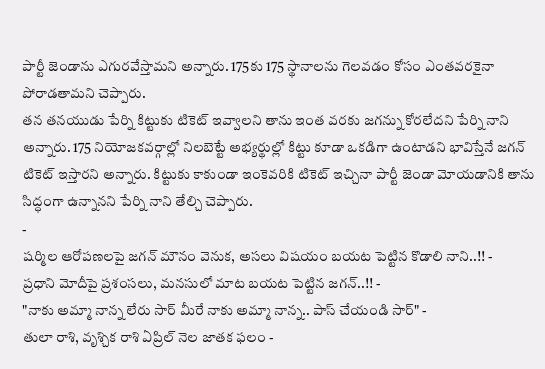పార్టీ జెండాను ఎగురవేస్తామని అన్నారు. 175కు 175 స్థానాలను గెలవడం కోసం ఎంతవరకైనా పోరాడతామని చెప్పారు.
తన తనయుడు పేర్ని కిట్టుకు టికెట్ ఇవ్వాలని తాను ఇంత వరకు జగన్ను కోరలేదని పేర్ని నాని అన్నారు. 175 నియోజకవర్గాల్లో నిలబెట్టే అభ్యర్థుల్లో కిట్టు కూడా ఒకడిగా ఉంటాడని భావిస్తేనే జగన్ టికెట్ ఇస్తారని అన్నారు. కిట్టుకు కాకుండా ఇంకెవరికి టికెట్ ఇచ్చినా పార్టీ జెండా మోయడానికి తాను సిద్ధంగా ఉన్నానని పేర్ని నాని తేల్చి చెప్పారు.
-
షర్మిల ఆరోపణలపై జగన్ మౌనం వెనుక, అసలు విషయం బయట పెట్టిన కొడాలి నాని..!! -
ప్రధాని మోదీపై ప్రశంసలు, మనసులో మాట బయట పెట్టిన జగన్..!! -
"నాకు అమ్మా నాన్న లేరు సార్ మీరే నాకు అమ్మా నాన్న.. పాస్ చేయండి సార్" -
తులా రాశి, వృశ్చిక రాశి ఏప్రిల్ నెల జాతక ఫలం -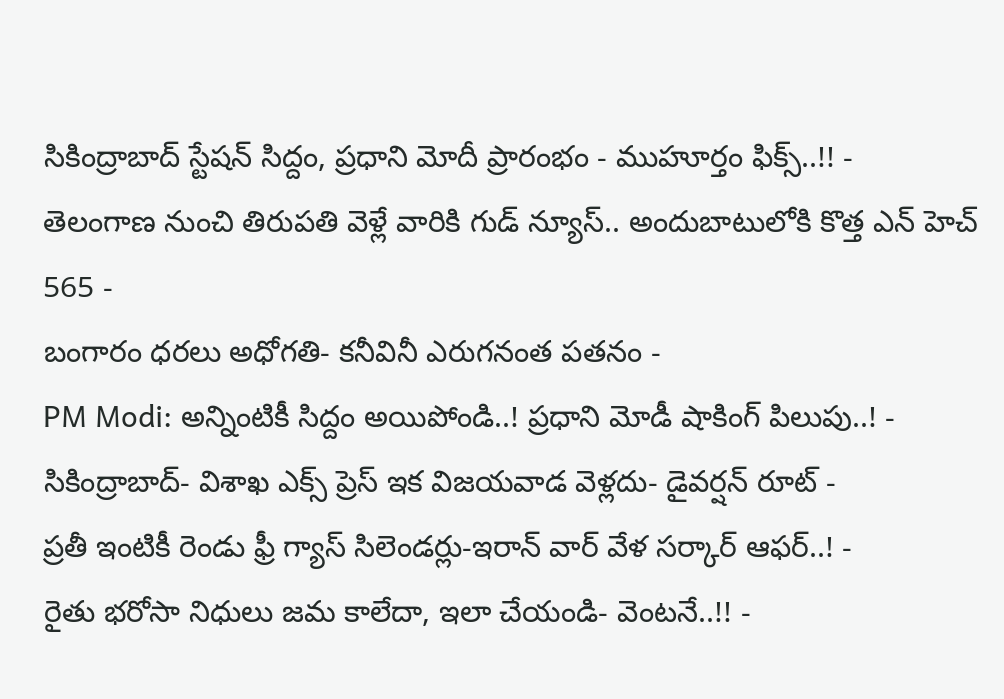సికింద్రాబాద్ స్టేషన్ సిద్దం, ప్రధాని మోదీ ప్రారంభం - ముహూర్తం ఫిక్స్..!! -
తెలంగాణ నుంచి తిరుపతి వెళ్లే వారికి గుడ్ న్యూస్.. అందుబాటులోకి కొత్త ఎన్ హెచ్ 565 -
బంగారం ధరలు అధోగతి- కనీవినీ ఎరుగనంత పతనం -
PM Modi: అన్నింటికీ సిద్దం అయిపోండి..! ప్రధాని మోడీ షాకింగ్ పిలుపు..! -
సికింద్రాబాద్- విశాఖ ఎక్స్ ప్రెస్ ఇక విజయవాడ వెళ్లదు- డైవర్షన్ రూట్ -
ప్రతీ ఇంటికీ రెండు ఫ్రీ గ్యాస్ సిలెండర్లు-ఇరాన్ వార్ వేళ సర్కార్ ఆఫర్..! -
రైతు భరోసా నిధులు జమ కాలేదా, ఇలా చేయండి- వెంటనే..!! -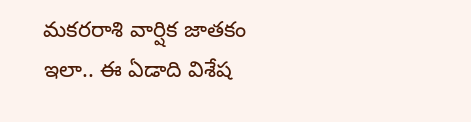మకరరాశి వార్షిక జాతకం ఇలా.. ఈ ఏడాది విశేష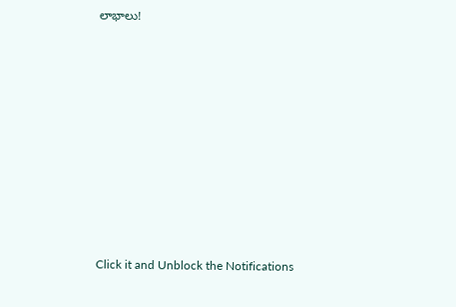లాభాలు!












Click it and Unblock the Notifications